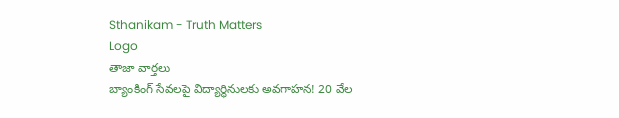Sthanikam - Truth Matters
Logo
తాజా వార్తలు
బ్యాంకింగ్ సేవలపై విద్యార్థినులకు అవగాహన! 20 వేల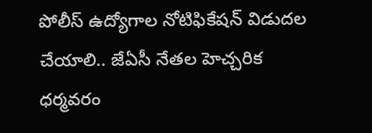పోలీస్ ఉద్యోగాల నోటిఫికేషన్ విడుదల చేయాలి.. జేఏసీ నేతల హెచ్చరిక ధర్మవరం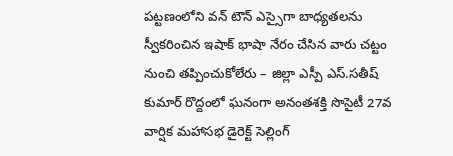పట్టణంలోని వన్ టౌన్ ఎస్సైగా బాధ్యతలను స్వీకరించిన ఇషాక్ భాషా నేరం చేసిన వారు చట్టం నుంచి తప్పించుకోలేరు – జిల్లా ఎస్పీ ఎస్.సతీష్ కుమార్ రొద్దంలో ఘనంగా అనంతశక్తి సొసైటీ 27వ వార్షిక మహాసభ డైరెక్ట్ సెల్లింగ్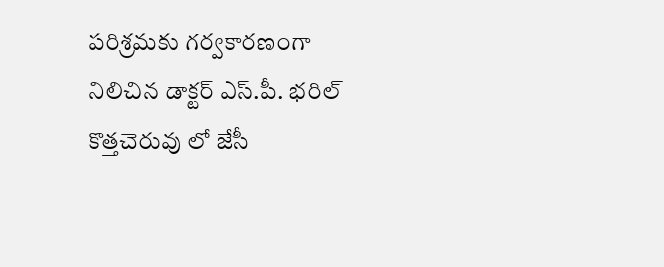పరిశ్రమకు గర్వకారణంగా నిలిచిన డాక్టర్ ఎస్.పీ. భరిల్ కొత్తచెరువు లో జేసీ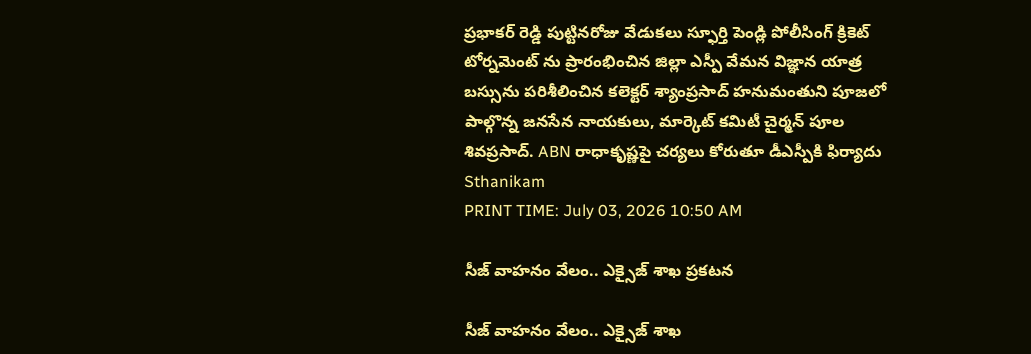ప్రభాకర్ రెడ్డి పుట్టినరోజు వేడుకలు స్ఫూర్తి పెండ్లి పోలీసింగ్ క్రికెట్ టోర్నమెంట్ ను ప్రారంభించిన జిల్లా ఎస్పీ వేమన విజ్ఞాన యాత్ర బస్సును పరిశీలించిన కలెక్టర్ శ్యాంప్రసాద్ హనుమంతుని పూజలో పాల్గొన్న జనసేన నాయకులు, మార్కెట్ కమిటీ చైర్మన్ పూల శివప్రసాద్. ABN రాధాకృష్ణపై చర్యలు కోరుతూ డీఎస్పీకి ఫిర్యాదు
Sthanikam
PRINT TIME: July 03, 2026 10:50 AM

సీజ్ వాహనం వేలం.. ఎక్సైజ్ శాఖ ప్రకటన

సీజ్ వాహనం వేలం.. ఎక్సైజ్ శాఖ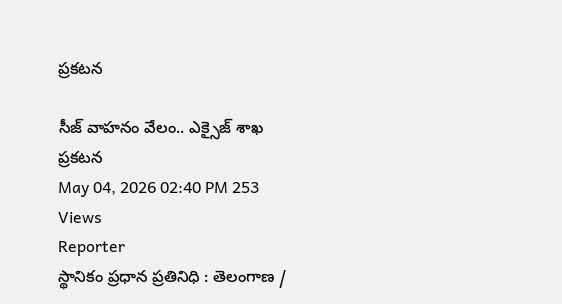ప్రకటన

సీజ్ వాహనం వేలం.. ఎక్సైజ్ శాఖ ప్రకటన
May 04, 2026 02:40 PM 253 Views
Reporter
స్థానికం ప్రధాన ప్రతినిధి : తెలంగాణ /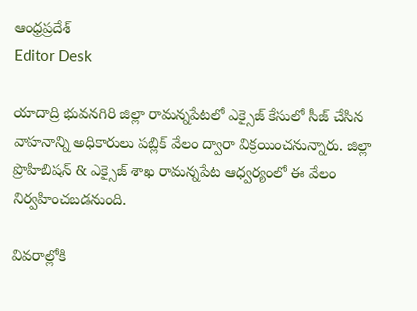ఆంధ్రప్రదేశ్
Editor Desk

యాదాద్రి భువనగిరి జిల్లా రామన్నపేటలో ఎక్సైజ్ కేసులో సీజ్ చేసిన వాహనాన్ని అధికారులు పబ్లిక్ వేలం ద్వారా విక్రయించనున్నారు. జిల్లా ప్రొహిబిషన్ & ఎక్సైజ్ శాఖ రామన్నపేట ఆధ్వర్యంలో ఈ వేలం నిర్వహించబడనుంది.

వివరాల్లోకి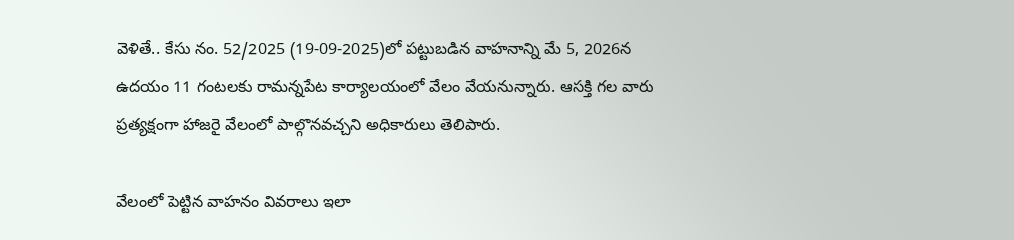వెళితే.. కేసు నం. 52/2025 (19-09-2025)లో పట్టుబడిన వాహనాన్ని మే 5, 2026న ఉదయం 11 గంటలకు రామన్నపేట కార్యాలయంలో వేలం వేయనున్నారు. ఆసక్తి గల వారు ప్రత్యక్షంగా హాజరై వేలంలో పాల్గొనవచ్చని అధికారులు తెలిపారు.

వేలంలో పెట్టిన వాహనం వివరాలు ఇలా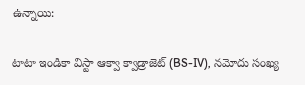ఉన్నాయి:

టాటా ఇండికా విస్టా ఆక్వా క్వాడ్రాజెట్ (BS-IV), నమోదు సంఖ్య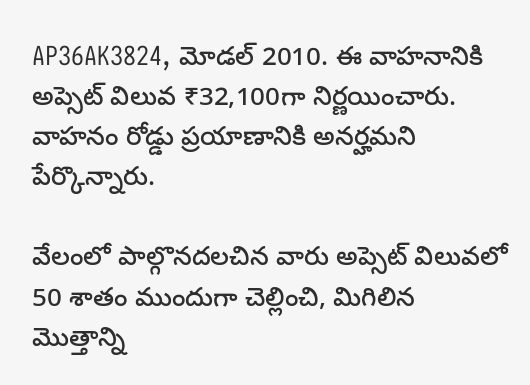AP36AK3824, మోడల్ 2010. ఈ వాహనానికి అప్సెట్ విలువ ₹32,100గా నిర్ణయించారు. వాహనం రోడ్డు ప్రయాణానికి అనర్హమని పేర్కొన్నారు.

వేలంలో పాల్గొనదలచిన వారు అప్సెట్ విలువలో 50 శాతం ముందుగా చెల్లించి, మిగిలిన మొత్తాన్ని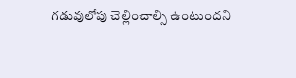గడువులోపు చెల్లించాల్సి ఉంటుందని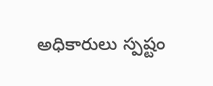అధికారులు స్పష్టం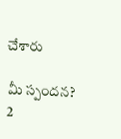చేశారు

మీ స్పందన? 2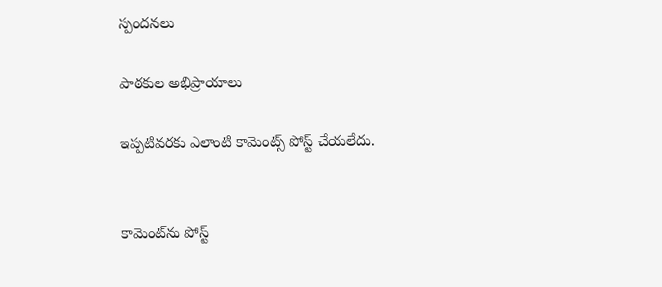స్పందనలు

పాఠకుల అభిప్రాయాలు

ఇప్పటివరకు ఎలాంటి కామెంట్స్ పోస్ట్ చేయలేదు.


కామెంట్‌ను పోస్ట్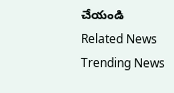చేయండి
Related News
Trending News